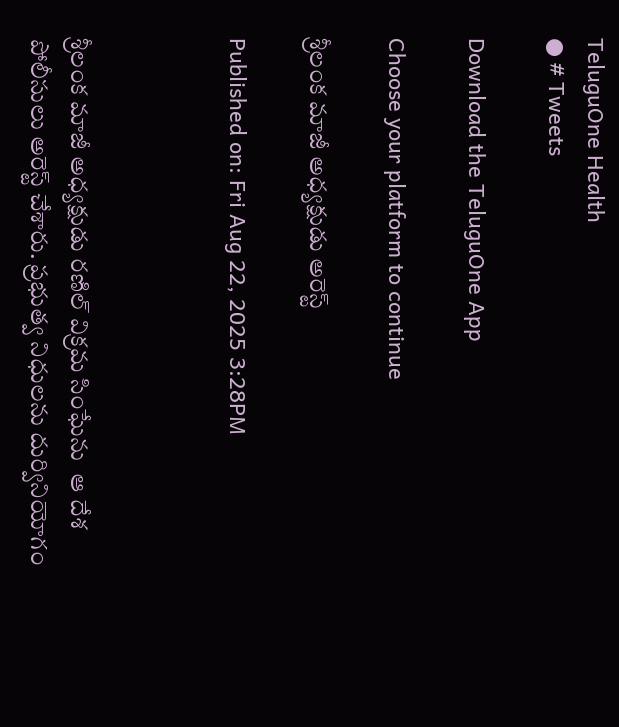TeluguOne Health
● # Tweets

Download the TeluguOne App

Choose your platform to continue

శ్రీలంక మాజీ అధ్యక్షుడు అరెస్ట్

Published on: Fri Aug 22, 2025 3:28PM



శ్రీలంక మాజీ అధ్యక్షుడు రణిల్ విక్రమ సింఘేను  ఆ దేశ పోలీసులు అరెస్ట్ చేశారు. ప్రభుత్వ నిధులను దుర్వినియోగం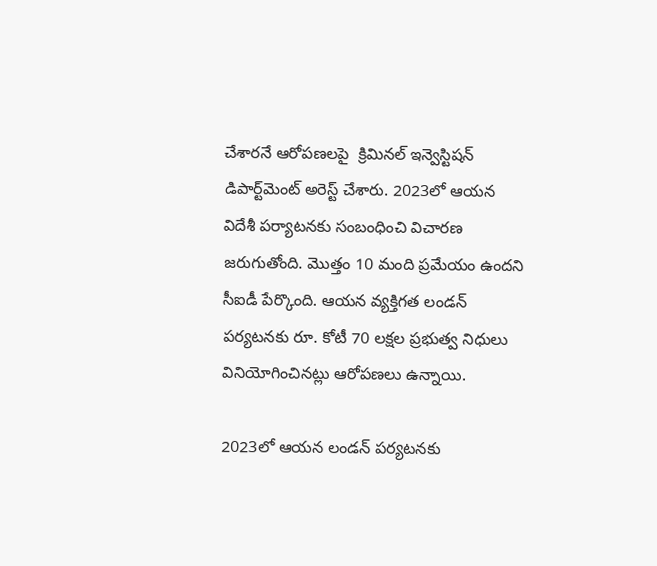చేశారనే ఆరోపణలపై  క్రిమినల్ ఇన్వెస్టిషన్ డిపార్ట్‌మెంట్ అరెస్ట్ చేశారు. 2023లో ఆయన విదేశీ పర్యాటనకు సంబంధించి విచారణ జరుగుతోంది. మొత్తం 10 మంది ప్రమేయం ఉందని సీఐడీ పేర్కొంది. ఆయన వ్యక్తిగత లండన్ పర్యటనకు రూ. కోటీ 70 లక్షల ప్రభుత్వ నిధులు వినియోగించినట్లు ఆరోపణలు ఉన్నాయి.

2023లో ఆయ‌న లండ‌న్ ప‌ర్య‌ట‌న‌కు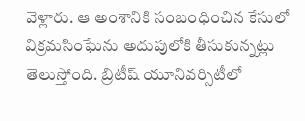వెళ్లారు. ఆ అంశానికి సంబంధించిన కేసులో విక్ర‌మ‌సింఘేను అదుపులోకి తీసుకున్న‌ట్లు తెలుస్తోంది. బ్రిటీష్ యూనివ‌ర్సిటీలో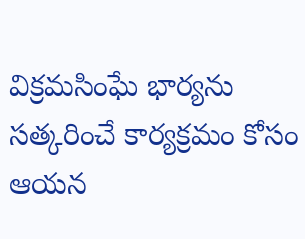విక్ర‌మ‌సింఘే భార్య‌ను స‌త్క‌రించే కార్య‌క్ర‌మం కోసం ఆయ‌న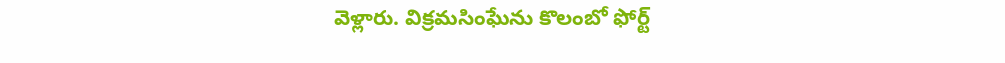వెళ్లారు. విక్ర‌మ‌సింఘేను కొలంబో ఫోర్ట్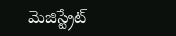మెజిస్ట్రేట్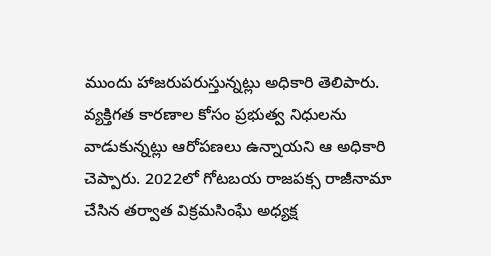ముందు హాజ‌రుప‌రుస్తున్న‌ట్లు అధికారి తెలిపారు. వ్య‌క్తిగ‌త కార‌ణాల కోసం ప్ర‌భుత్వ నిధుల‌ను వాడుకున్న‌ట్లు ఆరోప‌ణ‌లు ఉన్నాయ‌ని ఆ అధికారి చెప్పారు. 2022లో గోటబయ రాజపక్స రాజీనామా చేసిన తర్వాత విక్రమసింఘే అధ్యక్ష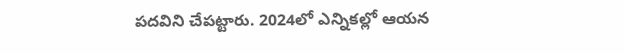పదవిని చేపట్టారు. 2024లో ఎన్నికల్లో ఆయన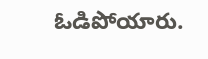ఓడిపోయారు.